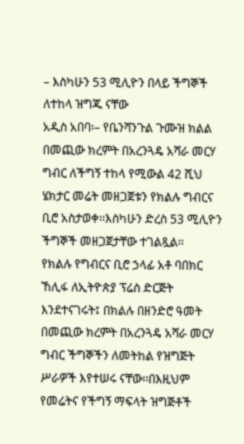– እስካሁን 53 ሚሊዮን በላይ ችግኞች ለተከላ ዝግጁ ናቸው
አዲስ አበባ፡– የቤንሻንጉል ጉሙዝ ክልል በመጪው ክረምት በአረንጓዴ አሻራ መርሃ ግብር ለችግኝ ተከላ የሚውል 42 ሺህ ሄክታር መሬት መዘጋጀቱን የክልሉ ግብርና ቢሮ አስታወቀ፡፡እስካሁን ድረስ 53 ሚሊዮን ችግኞች መዘጋጀታቸው ተገልጿል፡፡
የክልሉ የግብርና ቢሮ ኃላፊ አቶ ባበክር ኸሊፋ ለኢትዮጵያ ፕሬስ ድርጅት እንደተናገሩት፤ በክልሉ በዘንድሮ ዓመት በመጪው ክረምት በአረንጓዴ አሻራ መርሃ ግብር ችግኞችን ለመትከል የዝግጅት ሥራዎች እየተሠሩ ናቸው፡፡በእዚህም የመሬትና የችግኝ ማፍላት ዝግጅቶች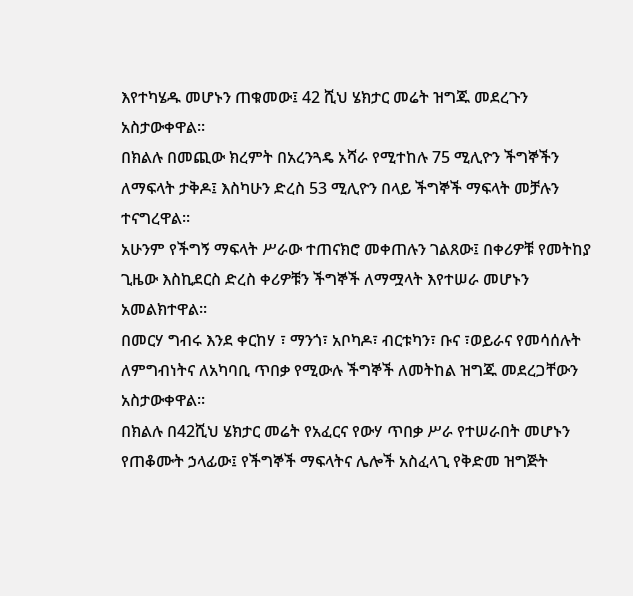እየተካሄዱ መሆኑን ጠቁመው፤ 42 ሺህ ሄክታር መሬት ዝግጁ መደረጉን አስታውቀዋል፡፡
በክልሉ በመጪው ክረምት በአረንጓዴ አሻራ የሚተከሉ 75 ሚሊዮን ችግኞችን ለማፍላት ታቅዶ፤ እስካሁን ድረስ 53 ሚሊዮን በላይ ችግኞች ማፍላት መቻሉን ተናግረዋል፡፡
አሁንም የችግኝ ማፍላት ሥራው ተጠናክሮ መቀጠሉን ገልጸው፤ በቀሪዎቹ የመትከያ ጊዜው እስኪደርስ ድረስ ቀሪዎቹን ችግኞች ለማሟላት እየተሠራ መሆኑን አመልክተዋል፡፡
በመርሃ ግብሩ እንደ ቀርከሃ ፣ ማንጎ፣ አቦካዶ፣ ብርቱካን፣ ቡና ፣ወይራና የመሳሰሉት ለምግብነትና ለአካባቢ ጥበቃ የሚውሉ ችግኞች ለመትከል ዝግጁ መደረጋቸውን አስታውቀዋል፡፡
በክልሉ በ42ሺህ ሄክታር መሬት የአፈርና የውሃ ጥበቃ ሥራ የተሠራበት መሆኑን የጠቆሙት ኃላፊው፤ የችግኞች ማፍላትና ሌሎች አስፈላጊ የቅድመ ዝግጅት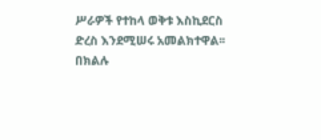ሥራዎች የተከላ ወቅቱ እስኪደርስ ድረስ እንደሚሠሩ አመልክተዋል፡፡
በክልሉ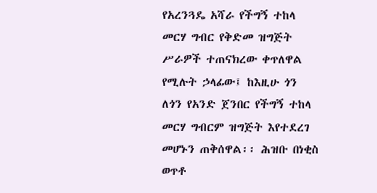የአረንጓዴ አሻራ የችግኝ ተከላ መርሃ ግብር የቅድመ ዝግጅት ሥራዎች ተጠናክረው ቀጥለዋል የሚሉት ኃላፊው፤ ከእዚሁ ጎን ለጎን የአንድ ጀንበር የችግኝ ተከላ መርሃ ግብርም ዝግጅት እየተደረገ መሆኑን ጠቅሰዋል፡፡ ሕዝቡ በነቂስ ወጥቶ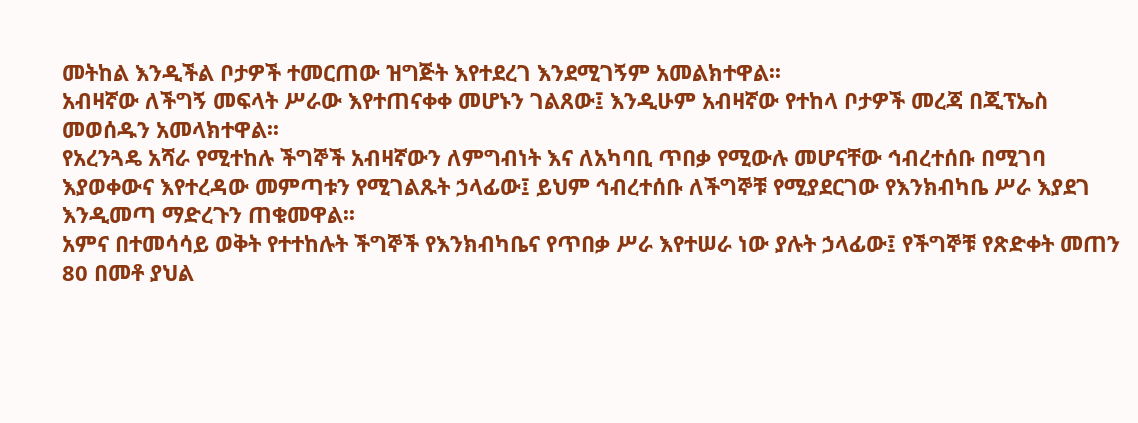መትከል እንዲችል ቦታዎች ተመርጠው ዝግጅት እየተደረገ እንደሚገኝም አመልክተዋል፡፡
አብዛኛው ለችግኝ መፍላት ሥራው እየተጠናቀቀ መሆኑን ገልጸው፤ እንዲሁም አብዛኛው የተከላ ቦታዎች መረጃ በጂፕኤስ መወሰዱን አመላክተዋል፡፡
የአረንጓዴ አሻራ የሚተከሉ ችግኞች አብዛኛውን ለምግብነት እና ለአካባቢ ጥበቃ የሚውሉ መሆናቸው ኅብረተሰቡ በሚገባ እያወቀውና እየተረዳው መምጣቱን የሚገልጹት ኃላፊው፤ ይህም ኅብረተሰቡ ለችግኞቹ የሚያደርገው የእንክብካቤ ሥራ እያደገ እንዲመጣ ማድረጉን ጠቁመዋል፡፡
አምና በተመሳሳይ ወቅት የተተከሉት ችግኞች የእንክብካቤና የጥበቃ ሥራ እየተሠራ ነው ያሉት ኃላፊው፤ የችግኞቹ የጽድቀት መጠን 80 በመቶ ያህል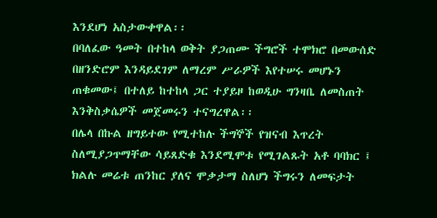እንደሆነ አስታውቀዋል፡፡
በባለፈው ዓመት በተከላ ወቅት ያጋጠሙ ችግሮች ተሞክሮ በመውሰድ በዘንድሮም እንዳይደገም ለማረም ሥራዎች እየተሠሩ መሆኑን ጠቁመው፤ በተለይ ከተከላ ጋር ተያይዞ ከወዲሁ ግንዛቤ ለመስጠት እንቅስቃሴዎች መጀመሩን ተናግረዋል፡፡
በሌላ በኩል ዘግይተው የሚተከሉ ችግኞች የዝናብ እጥረት ስለሚያጋጥማቸው ሳይጸድቁ እንደሚሞቱ የሚገልጹት አቶ ባባክር ፤ ክልሉ መሬቱ ጠንከር ያለና ሞቃታማ ስለሆነ ችግሩን ለመፍታት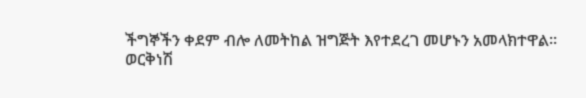ችግኞችን ቀደም ብሎ ለመትከል ዝግጅት እየተደረገ መሆኑን አመላክተዋል፡፡
ወርቅነሽ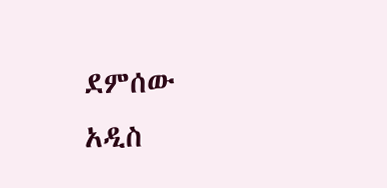ደምሰው
አዲስ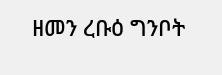ዘመን ረቡዕ ግንቦት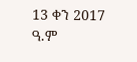13 ቀን 2017 ዓ.ም